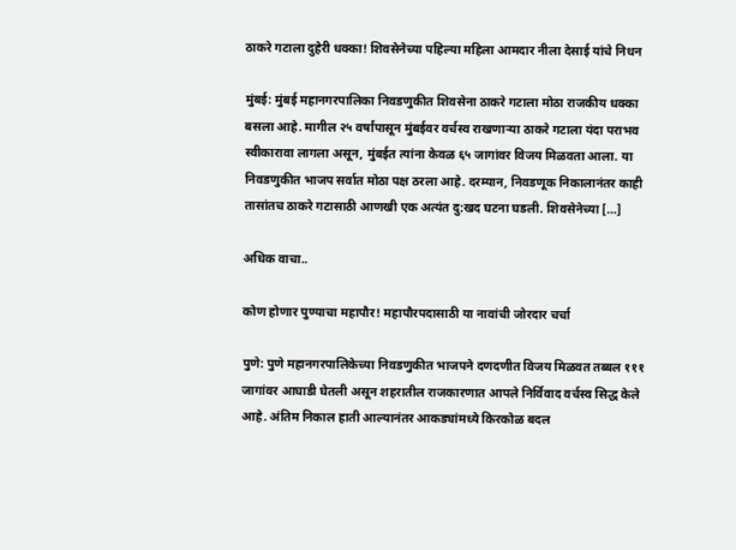ठाकरे गटाला दुहेरी धक्का! शिवसेनेच्या पहिल्या महिला आमदार नीला देसाई यांचे निधन

मुंबई: मुंबई महानगरपालिका निवडणुकीत शिवसेना ठाकरे गटाला मोठा राजकीय धक्का बसला आहे. मागील २५ वर्षांपासून मुंबईवर वर्चस्व राखणाऱ्या ठाकरे गटाला यंदा पराभव स्वीकारावा लागला असून, मुंबईत त्यांना केवळ ६५ जागांवर विजय मिळवता आला. या निवडणुकीत भाजप सर्वात मोठा पक्ष ठरला आहे. दरम्यान, निवडणूक निकालानंतर काही तासांतच ठाकरे गटासाठी आणखी एक अत्यंत दु:खद घटना घडली. शिवसेनेच्या […]

अधिक वाचा..

कोण होणार पुण्याचा महापौर! महापौरपदासाठी या नावांची जोरदार चर्चा

पुणे: पुणे महानगरपालिकेच्या निवडणुकीत भाजपने दणदणीत विजय मिळवत तब्बल १११ जागांवर आघाडी घेतली असून शहरातील राजकारणात आपले निर्विवाद वर्चस्व सिद्ध केले आहे. अंतिम निकाल हाती आल्यानंतर आकड्यांमध्ये किरकोळ बदल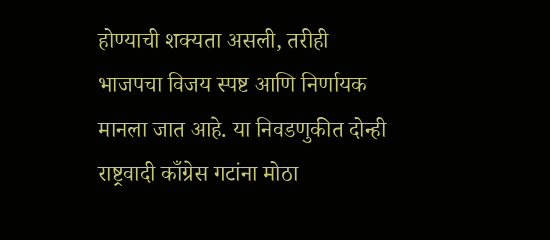होण्याची शक्यता असली, तरीही भाजपचा विजय स्पष्ट आणि निर्णायक मानला जात आहे. या निवडणुकीत दोन्ही राष्ट्रवादी काँग्रेस गटांना मोठा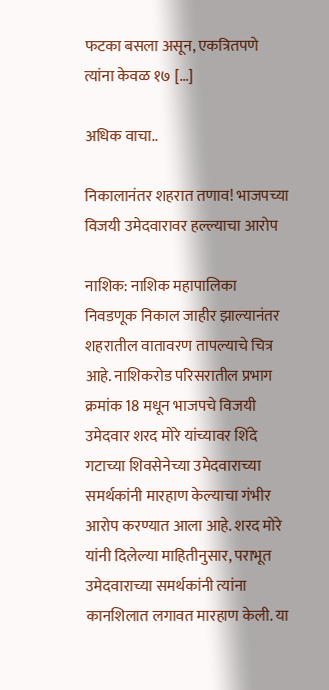फटका बसला असून, एकत्रितपणे त्यांना केवळ १७ […]

अधिक वाचा..

निकालानंतर शहरात तणाव! भाजपच्या विजयी उमेदवारावर हल्ल्याचा आरोप

नाशिक: नाशिक महापालिका निवडणूक निकाल जाहीर झाल्यानंतर शहरातील वातावरण तापल्याचे चित्र आहे. नाशिकरोड परिसरातील प्रभाग क्रमांक 18 मधून भाजपचे विजयी उमेदवार शरद मोरे यांच्यावर शिंदे गटाच्या शिवसेनेच्या उमेदवाराच्या समर्थकांनी मारहाण केल्याचा गंभीर आरोप करण्यात आला आहे. शरद मोरे यांनी दिलेल्या माहितीनुसार, पराभूत उमेदवाराच्या समर्थकांनी त्यांना कानशिलात लगावत मारहाण केली. या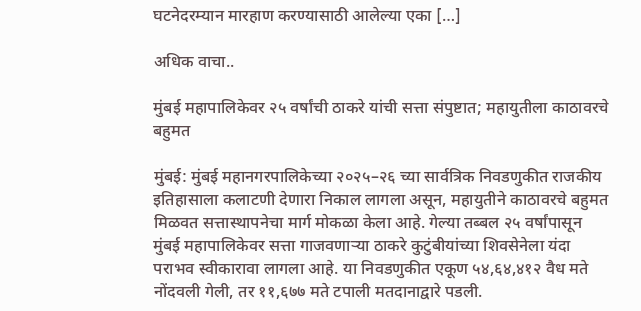घटनेदरम्यान मारहाण करण्यासाठी आलेल्या एका […]

अधिक वाचा..

मुंबई महापालिकेवर २५ वर्षांची ठाकरे यांची सत्ता संपुष्टात; महायुतीला काठावरचे बहुमत

मुंबई: मुंबई महानगरपालिकेच्या २०२५–२६ च्या सार्वत्रिक निवडणुकीत राजकीय इतिहासाला कलाटणी देणारा निकाल लागला असून, महायुतीने काठावरचे बहुमत मिळवत सत्तास्थापनेचा मार्ग मोकळा केला आहे. गेल्या तब्बल २५ वर्षांपासून मुंबई महापालिकेवर सत्ता गाजवणाऱ्या ठाकरे कुटुंबीयांच्या शिवसेनेला यंदा पराभव स्वीकारावा लागला आहे. या निवडणुकीत एकूण ५४,६४,४१२ वैध मते नोंदवली गेली, तर ११,६७७ मते टपाली मतदानाद्वारे पडली.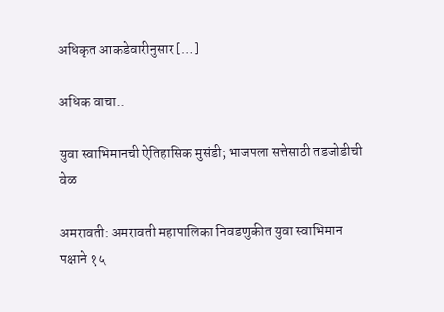अधिकृत आकडेवारीनुसार […]

अधिक वाचा..

युवा स्वाभिमानची ऐतिहासिक मुसंडी; भाजपला सत्तेसाठी तडजोडीची वेळ

अमरावती: अमरावती महापालिका निवडणुकीत युवा स्वाभिमान पक्षाने १५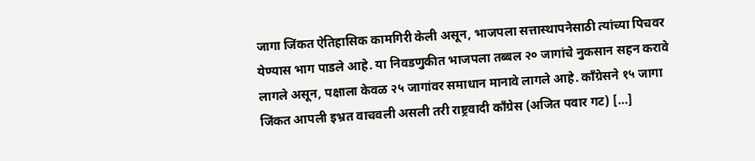जागा जिंकत ऐतिहासिक कामगिरी केली असून, भाजपला सत्तास्थापनेसाठी त्यांच्या पिचवर येण्यास भाग पाडले आहे. या निवडणुकीत भाजपला तब्बल २० जागांचे नुकसान सहन करावे लागले असून, पक्षाला केवळ २५ जागांवर समाधान मानावे लागले आहे. काँग्रेसने १५ जागा जिंकत आपली इभ्रत वाचवली असली तरी राष्ट्रवादी काँग्रेस (अजित पवार गट) […]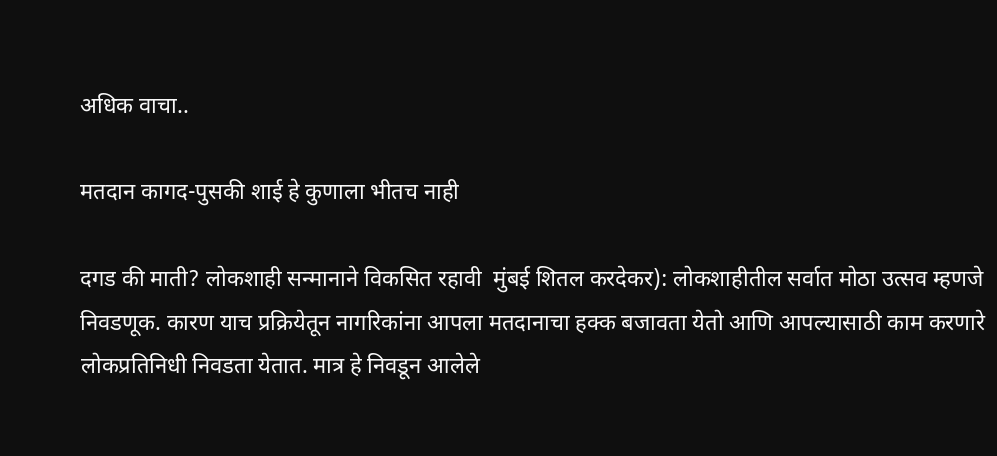अधिक वाचा..

मतदान कागद-पुसकी शाई हे कुणाला भीतच नाही

दगड की माती? लोकशाही सन्मानाने विकसित रहावी  मुंबई शितल करदेकर): लोकशाहीतील सर्वात मोठा उत्सव म्हणजे निवडणूक. कारण याच प्रक्रियेतून नागरिकांना आपला मतदानाचा हक्क बजावता येतो आणि आपल्यासाठी काम करणारे लोकप्रतिनिधी निवडता येतात. मात्र हे निवडून आलेले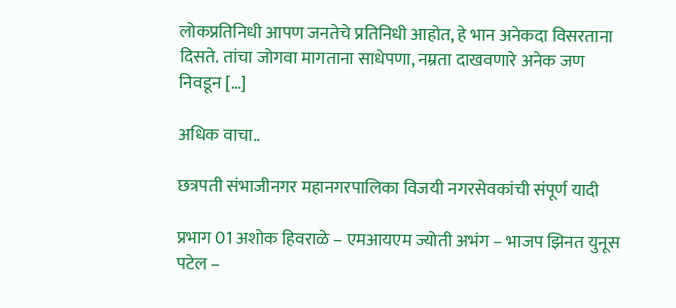लोकप्रतिनिधी आपण जनतेचे प्रतिनिधी आहोत, हे भान अनेकदा विसरताना दिसते. तांचा जोगवा मागताना साधेपणा, नम्रता दाखवणारे अनेक जण निवडून […]

अधिक वाचा..

छत्रपती संभाजीनगर महानगरपालिका विजयी नगरसेवकांची संपूर्ण यादी

प्रभाग 01 अशोक हिवराळे – एमआयएम ज्योती अभंग – भाजप झिनत युनूस पटेल –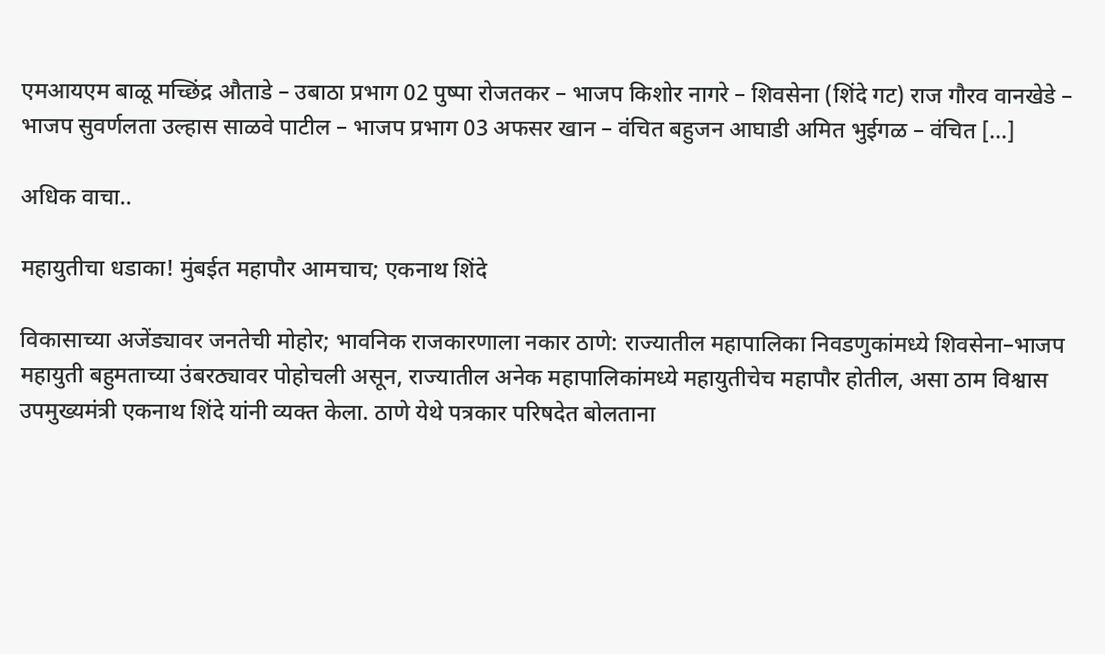एमआयएम बाळू मच्छिंद्र औताडे – उबाठा प्रभाग 02 पुष्पा रोजतकर – भाजप किशोर नागरे – शिवसेना (शिंदे गट) राज गौरव वानखेडे – भाजप सुवर्णलता उल्हास साळवे पाटील – भाजप प्रभाग 03 अफसर खान – वंचित बहुजन आघाडी अमित भुईगळ – वंचित […]

अधिक वाचा..

महायुतीचा धडाका! मुंबईत महापौर आमचाच; एकनाथ शिंदे

विकासाच्या अजेंड्यावर जनतेची मोहोर; भावनिक राजकारणाला नकार ठाणे: राज्यातील महापालिका निवडणुकांमध्ये शिवसेना–भाजप महायुती बहुमताच्या उंबरठ्यावर पोहोचली असून, राज्यातील अनेक महापालिकांमध्ये महायुतीचेच महापौर होतील, असा ठाम विश्वास उपमुख्यमंत्री एकनाथ शिंदे यांनी व्यक्त केला. ठाणे येथे पत्रकार परिषदेत बोलताना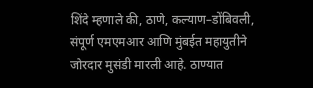शिंदे म्हणाले की, ठाणे, कल्याण–डोंबिवली, संपूर्ण एमएमआर आणि मुंबईत महायुतीने जोरदार मुसंडी मारली आहे. ठाण्यात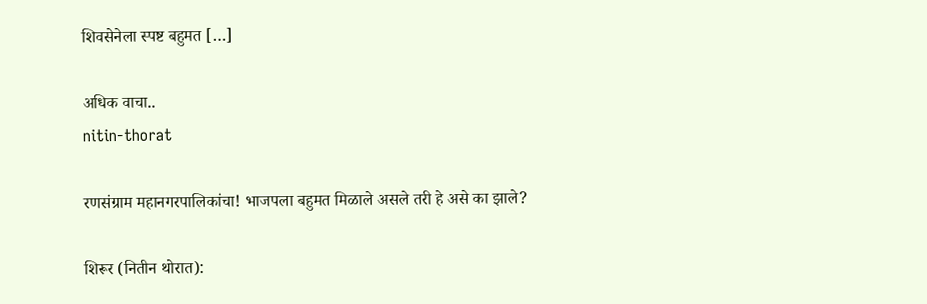शिवसेनेला स्पष्ट बहुमत […]

अधिक वाचा..
nitin-thorat

रणसंग्राम महानगरपालिकांचा! भाजपला बहुमत मिळाले असले तरी हे असे का झाले?

शिरूर (नितीन थोरात):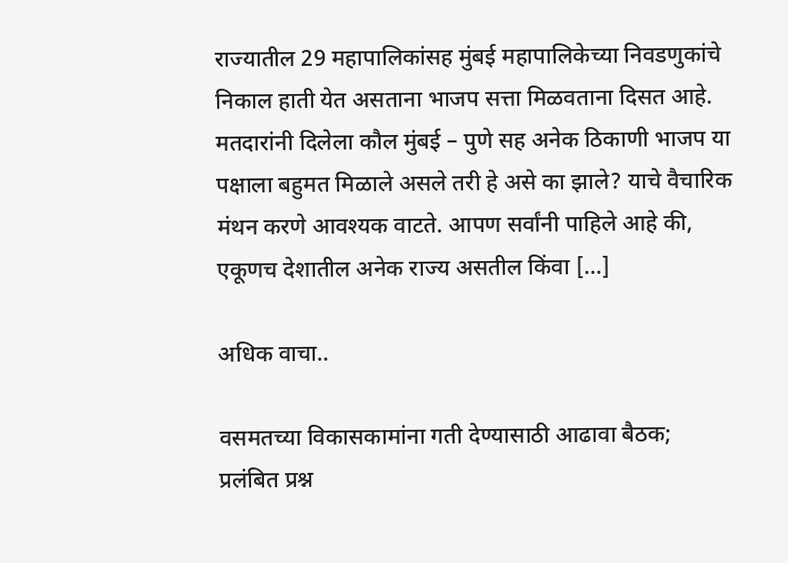राज्यातील 29 महापालिकांसह मुंबई महापालिकेच्या निवडणुकांचे निकाल हाती येत असताना भाजप सत्ता मिळवताना दिसत आहे. मतदारांनी दिलेला कौल मुंबई – पुणे सह अनेक ठिकाणी भाजप या पक्षाला बहुमत मिळाले असले तरी हे असे का झाले? याचे वैचारिक मंथन करणे आवश्यक वाटते. आपण सर्वांनी पाहिले आहे की, एकूणच देशातील अनेक राज्य असतील किंवा […]

अधिक वाचा..

वसमतच्या विकासकामांना गती देण्यासाठी आढावा बैठक; प्रलंबित प्रश्न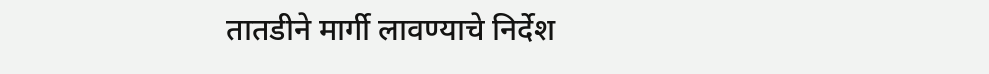तातडीने मार्गी लावण्याचे निर्देश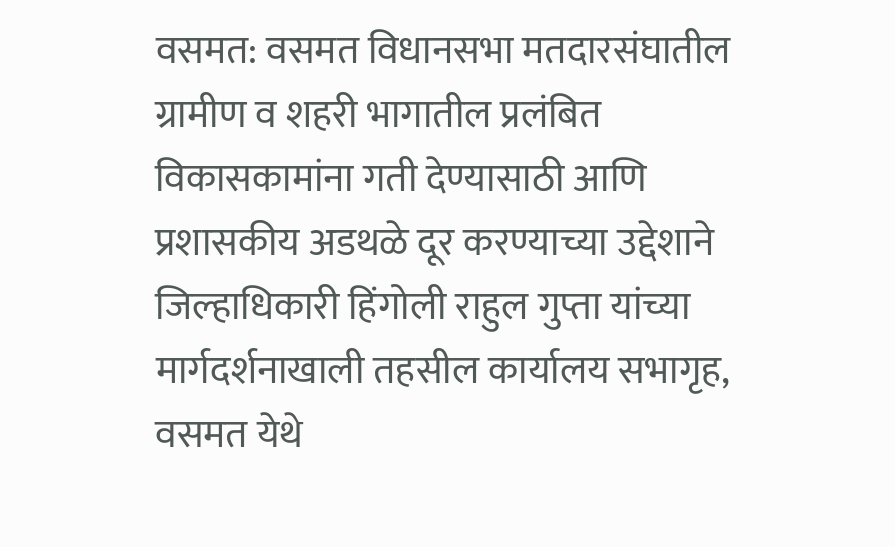वसमत: वसमत विधानसभा मतदारसंघातील ग्रामीण व शहरी भागातील प्रलंबित विकासकामांना गती देण्यासाठी आणि प्रशासकीय अडथळे दूर करण्याच्या उद्देशाने जिल्हाधिकारी हिंगोली राहुल गुप्ता यांच्या मार्गदर्शनाखाली तहसील कार्यालय सभागृह, वसमत येथे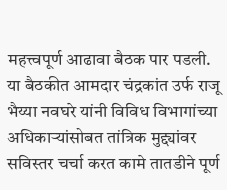महत्त्वपूर्ण आढावा बैठक पार पडली. या बैठकीत आमदार चंद्रकांत उर्फ राजू भैय्या नवघरे यांनी विविध विभागांच्या अधिकाऱ्यांसोबत तांत्रिक मुद्द्यांवर सविस्तर चर्चा करत कामे तातडीने पूर्ण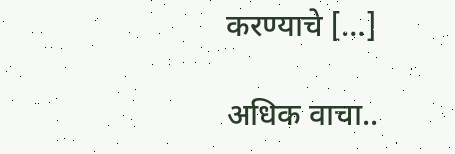करण्याचे […]

अधिक वाचा..